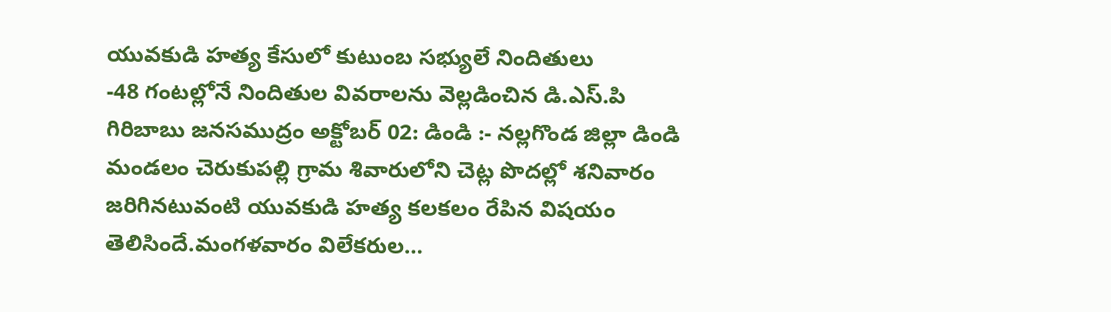యువకుడి హత్య కేసులో కుటుంబ సభ్యులే నిందితులు
-48 గంటల్లోనే నిందితుల వివరాలను వెల్లడించిన డి.ఎస్.పి గిరిబాబు జనసముద్రం అక్టోబర్ 02: డిండి :- నల్లగొండ జిల్లా డిండి మండలం చెరుకుపల్లి గ్రామ శివారులోని చెట్ల పొదల్లో శనివారం జరిగినటువంటి యువకుడి హత్య కలకలం రేపిన విషయం తెలిసిందే.మంగళవారం విలేకరుల…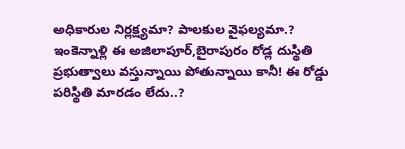అధికారుల నిర్లక్ష్యమా? పాలకుల వైఫల్యమా.?
ఇంకెన్నాళ్లి ఈ అజిలాపూర్,బైరాపురం రోడ్ల దుస్థితి ప్రభుత్వాలు వస్తున్నాయి పోతున్నాయి కానీ! ఈ రోడ్డు పరిస్థితి మారడం లేదు..?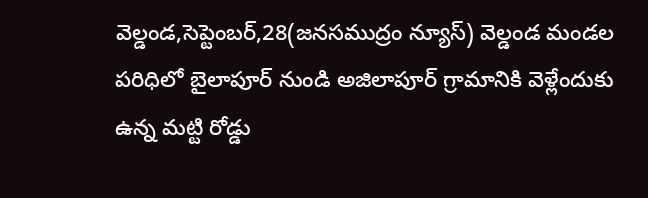వెల్డండ,సెప్టెంబర్,28(జనసముద్రం న్యూస్) వెల్డండ మండల పరిధిలో బైలాపూర్ నుండి అజిలాపూర్ గ్రామానికి వెళ్లేందుకు ఉన్న మట్టి రోడ్డు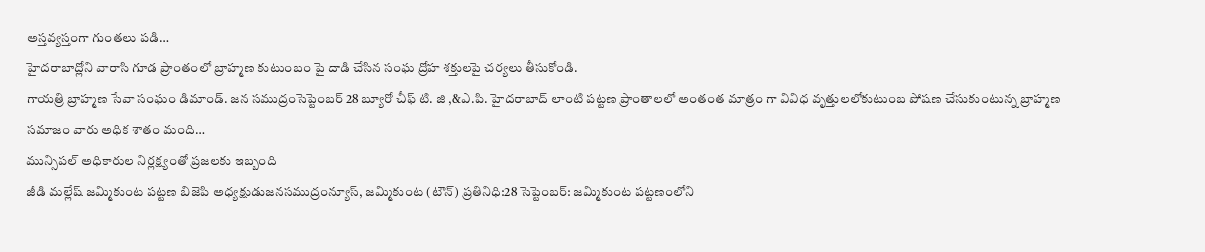అస్తవ్యస్తంగా గుంతలు పడి…
హైదరాబాద్లోని వారాసి గూడ ప్రాంతంలో బ్రాహ్మణ కుటుంబం పై దాడి చేసిన సంఘ ద్రోహ శక్తులపై చర్యలు తీసుకోండి.
గాయత్రి బ్రాహ్మణ సేవా సంఘం డిమాండ్. జన సముద్రంసెప్టెంబర్ 28 బ్యూరో చీఫ్ టి. జి ,&ఎ.పి. హైదరాబాద్ లాంటి పట్టణ ప్రాంతాలలో అంతంత మాత్రం గా వివిధ వృత్తులలోకుటుంబ పోషణ చేసుకుంటున్న బ్రాహ్మణ సమాజం వారు అధిక శాతం మంది…
మున్సిపల్ అధికారుల నిర్లక్ష్యంతో ప్రజలకు ఇబ్బంది
జీడి మల్లేష్ జమ్మికుంట పట్టణ బిజెపి అధ్యక్షుడుజనసముద్రంన్యూస్, జమ్మికుంట (టౌన్) ప్రతినిధి:28 సెప్టెంబర్: జమ్మికుంట పట్టణంలోని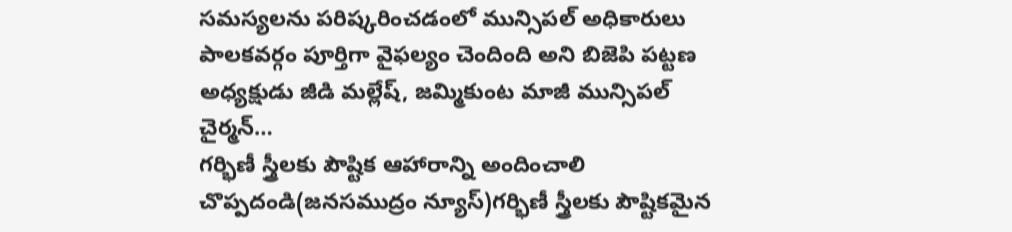సమస్యలను పరిష్కరించడంలో మున్సిపల్ అధికారులు పాలకవర్గం పూర్తిగా వైఫల్యం చెందింది అని బిజెపి పట్టణ అధ్యక్షుడు జీడి మల్లేష్, జమ్మికుంట మాజీ మున్సిపల్ చైర్మన్…
గర్భిణీ స్త్రీలకు పౌష్టిక ఆహారాన్ని అందించాలి
చొప్పదండి(జనసముద్రం న్యూస్)గర్భిణీ స్త్రీలకు పౌష్టికమైన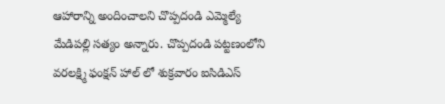ఆహారాన్ని అందించాలని చొప్పదండి ఎమ్మెల్యే మేడిపల్లి సత్యం అన్నారు. చొప్పదండి పట్టణంలోని వరలక్ష్మి ఫంక్షన్ హాల్ లో శుక్రవారం ఐసిడిఎస్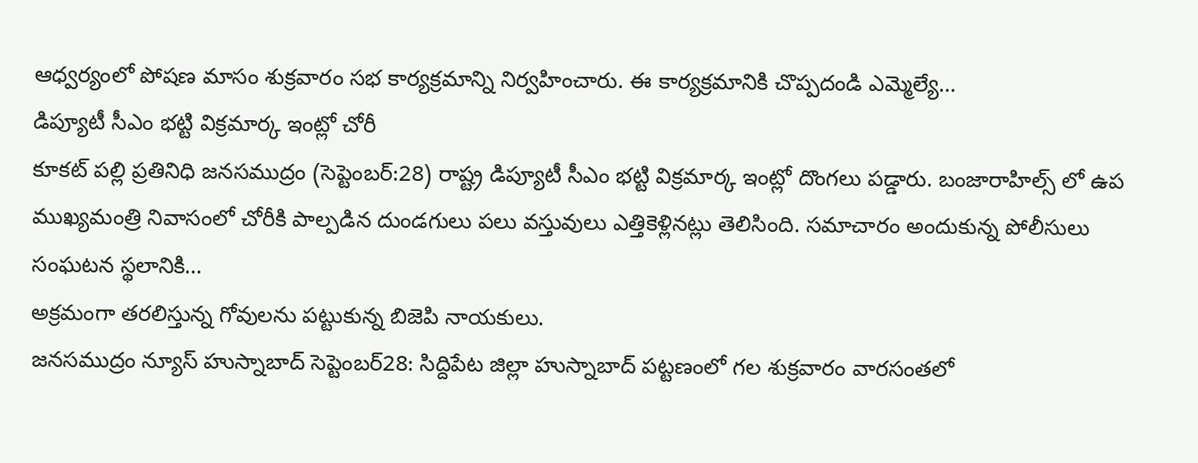ఆధ్వర్యంలో పోషణ మాసం శుక్రవారం సభ కార్యక్రమాన్ని నిర్వహించారు. ఈ కార్యక్రమానికి చొప్పదండి ఎమ్మెల్యే…
డిప్యూటీ సీఎం భట్టి విక్రమార్క ఇంట్లో చోరీ
కూకట్ పల్లి ప్రతినిధి జనసముద్రం (సెప్టెంబర్:28) రాష్ట్ర డిప్యూటీ సీఎం భట్టి విక్రమార్క ఇంట్లో దొంగలు పడ్డారు. బంజారాహిల్స్ లో ఉప ముఖ్యమంత్రి నివాసంలో చోరీకి పాల్పడిన దుండగులు పలు వస్తువులు ఎత్తికెళ్లినట్లు తెలిసింది. సమాచారం అందుకున్న పోలీసులు సంఘటన స్థలానికి…
అక్రమంగా తరలిస్తున్న గోవులను పట్టుకున్న బిజెపి నాయకులు.
జనసముద్రం న్యూస్ హుస్నాబాద్ సెప్టెంబర్28: సిద్దిపేట జిల్లా హుస్నాబాద్ పట్టణంలో గల శుక్రవారం వారసంతలో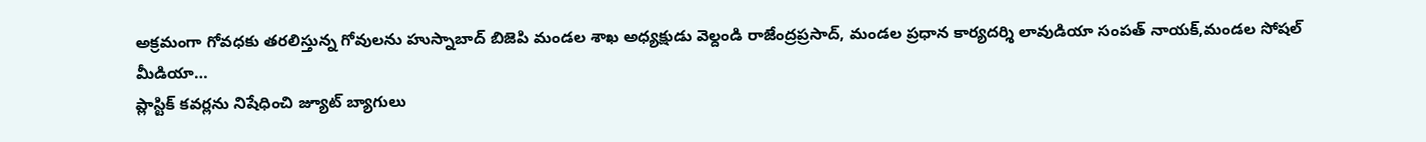అక్రమంగా గోవధకు తరలిస్తున్న గోవులను హుస్నాబాద్ బిజెపి మండల శాఖ అధ్యక్షుడు వెల్దండి రాజేంద్రప్రసాద్, మండల ప్రధాన కార్యదర్శి లావుడియా సంపత్ నాయక్,మండల సోషల్ మీడియా…
ప్లాస్టిక్ కవర్లను నిషేధించి జ్యూట్ బ్యాగులు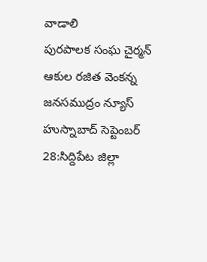వాడాలి
పురపాలక సంఘ చైర్మన్ ఆకుల రజిత వెంకన్న జనసముద్రం న్యూస్ హుస్నాబాద్ సెప్టెంబర్ 28:సిద్దిపేట జిల్లా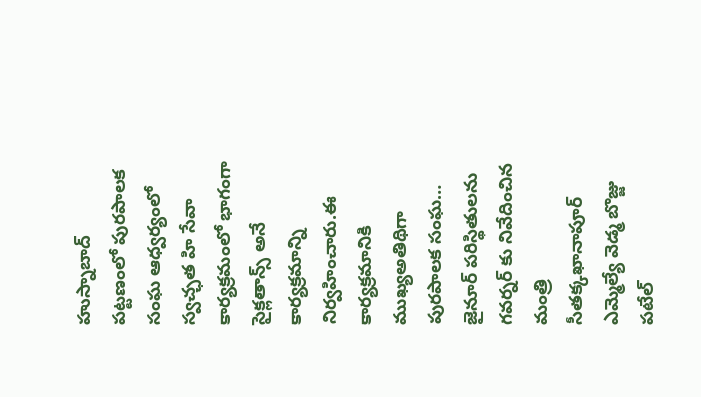హుస్నాబాద్ పట్టణంలో పురపాలక సంఘ ఆధ్వర్యంలో స్వచ్ఛత హి సేవా కార్యక్రమంలో భాగంగా సైక్లతాన్స్ అనే కార్యక్రమాన్ని నిర్వహించారు.ఈ కార్యక్రమానికి ముఖ్యఅతిథిగా పురపాలక సంఘ…
జైనూర్ పరిస్థితులను గవర్నర్ కు నివేదించిన మంత్రి సీతక్కఖానాపూర్ ఎమ్మెల్యే వెడ్మ బొజ్జు పటేల్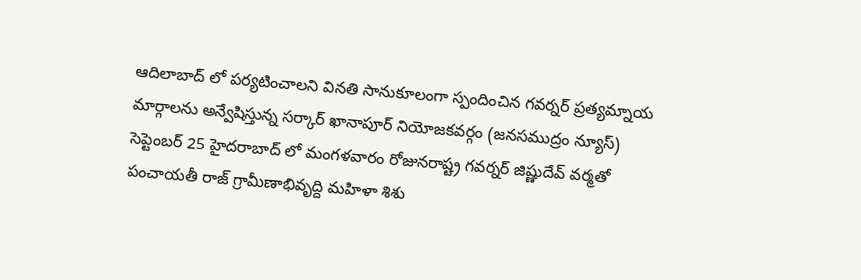ఆదిలాబాద్ లో పర్యటించాలని వినతి సానుకూలంగా స్పందించిన గవర్నర్ ప్రత్యమ్నాయ మార్గాలను అన్వేషిస్తున్న సర్కార్ ఖానాపూర్ నియోజకవర్గం (జనసముద్రం న్యూస్) సెప్టెంబర్ 25 హైదరాబాద్ లో మంగళవారం రోజునరాష్ట్ర గవర్నర్ జిష్ణుదేవ్ వర్మతో పంచాయతీ రాజ్ గ్రామీణాభివృద్ది మహిళా శిశు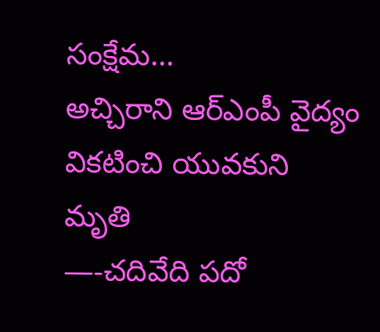సంక్షేమ…
అచ్చిరాని ఆర్ఎంపీ వైద్యం వికటించి యువకుని మృతి
—-చదివేది పదో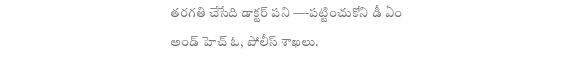తరగతి చేసేది డాక్టర్ పని —-పట్టించుకోని డీ ఏం అండ్ హెచ్ ఓ, పోలీస్ శాఖలు.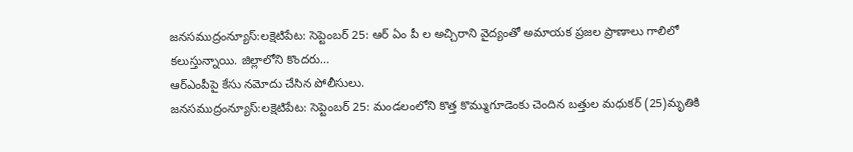జనసముద్రంన్యూస్:లక్షెటిపేట: సెప్టెంబర్ 25: ఆర్ ఏం పీ ల అచ్చిరాని వైద్యంతో అమాయక ప్రజల ప్రాణాలు గాలిలో కలుస్తున్నాయి. జిల్లాలోని కొందరు…
ఆర్ఎంపీపై కేసు నమోదు చేసిన పోలీసులు.
జనసముద్రంన్యూస్:లక్షెటిపేట: సెప్టెంబర్ 25: మండలంలోని కొత్త కొమ్ముగూడెంకు చెందిన బత్తుల మధుకర్ (25)మృతికి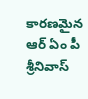కారణమైన ఆర్ ఏం పీ శ్రీనివాస్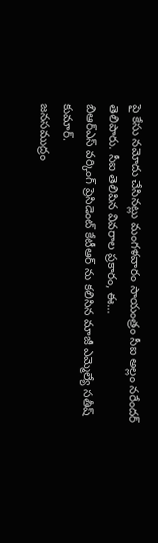పై కేసు నమోదు చేసినట్లు మంగళవారం సాయంత్రం సీఐ అల్లం నరేందర్ తెలిపారు. సీఐ తెలిపిన వివరాల ప్రకారం, ఈ…
బిఆర్ఎస్ వర్కింగ్ ప్రెసిడెంట్ కేటీఆర్ ను కలిసిన మాజీ ఎమ్మెల్యే సతీష్ కుమార్.
జనసముద్రం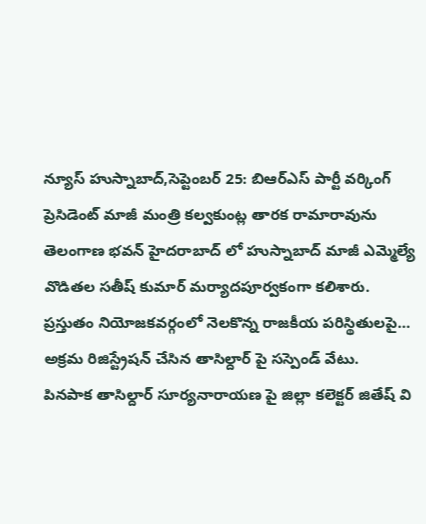న్యూస్ హుస్నాబాద్,సెప్టెంబర్ 25: బిఆర్ఎస్ పార్టీ వర్కింగ్ ప్రెసిడెంట్ మాజీ మంత్రి కల్వకుంట్ల తారక రామారావును తెలంగాణ భవన్ హైదరాబాద్ లో హుస్నాబాద్ మాజీ ఎమ్మెల్యే వొడితల సతీష్ కుమార్ మర్యాదపూర్వకంగా కలిశారు. ప్రస్తుతం నియోజకవర్గంలో నెలకొన్న రాజకీయ పరిస్థితులపై…
అక్రమ రిజిస్ట్రేషన్ చేసిన తాసిల్దార్ పై సస్పెండ్ వేటు.
పినపాక తాసిల్దార్ సూర్యనారాయణ పై జిల్లా కలెక్టర్ జితేష్ వి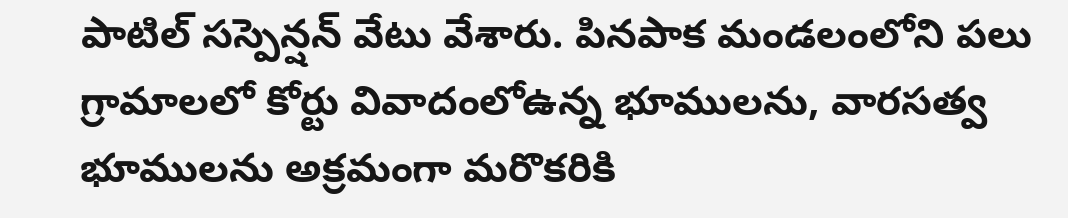పాటిల్ సస్పెన్షన్ వేటు వేశారు. పినపాక మండలంలోని పలు గ్రామాలలో కోర్టు వివాదంలోఉన్న భూములను, వారసత్వ భూములను అక్రమంగా మరొకరికి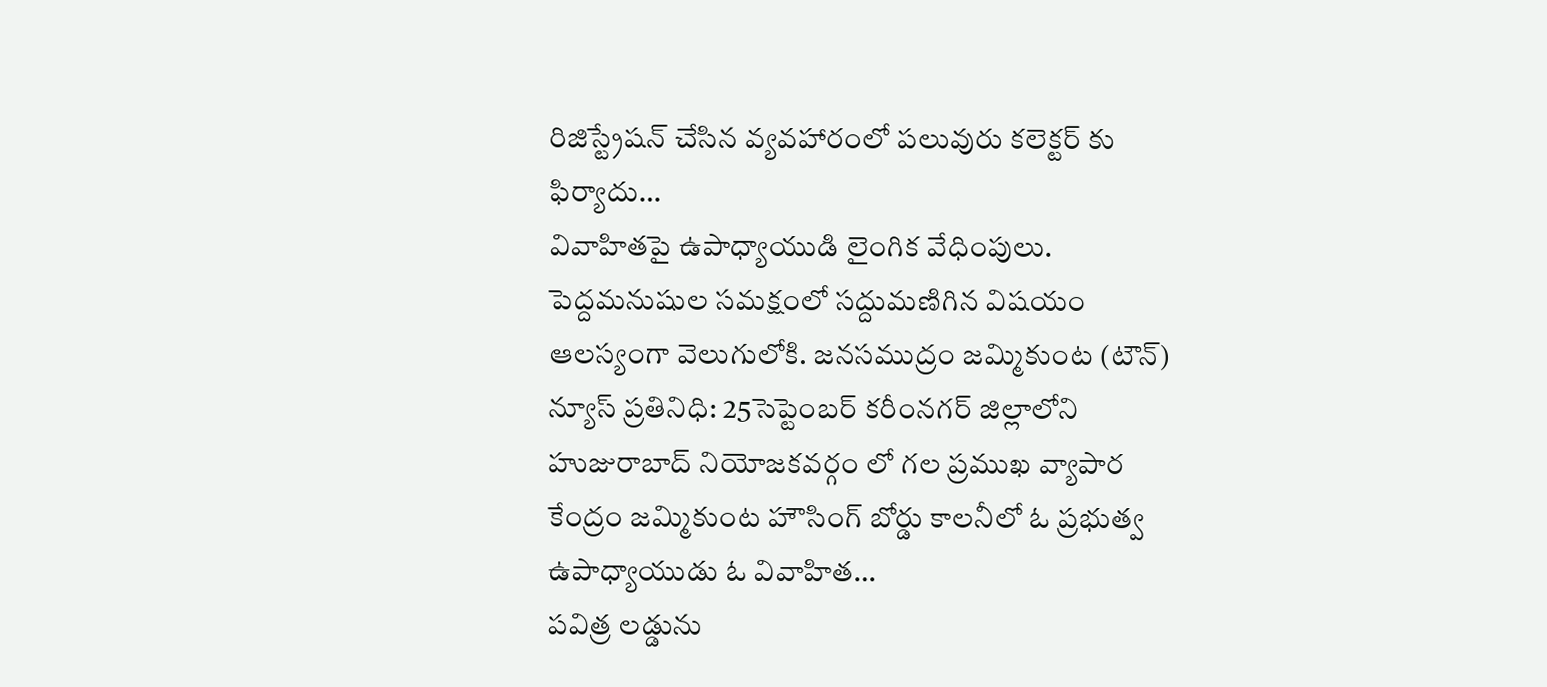రిజిస్ట్రేషన్ చేసిన వ్యవహారంలో పలువురు కలెక్టర్ కు ఫిర్యాదు…
వివాహితపై ఉపాధ్యాయుడి లైంగిక వేధింపులు.
పెద్దమనుషుల సమక్షంలో సద్దుమణిగిన విషయం ఆలస్యంగా వెలుగులోకి. జనసముద్రం జమ్మికుంట (టౌన్) న్యూస్ ప్రతినిధి: 25సెప్టెంబర్ కరీంనగర్ జిల్లాలోని హుజురాబాద్ నియోజకవర్గం లో గల ప్రముఖ వ్యాపార కేంద్రం జమ్మికుంట హౌసింగ్ బోర్డు కాలనీలో ఓ ప్రభుత్వ ఉపాధ్యాయుడు ఓ వివాహిత…
పవిత్ర లడ్డును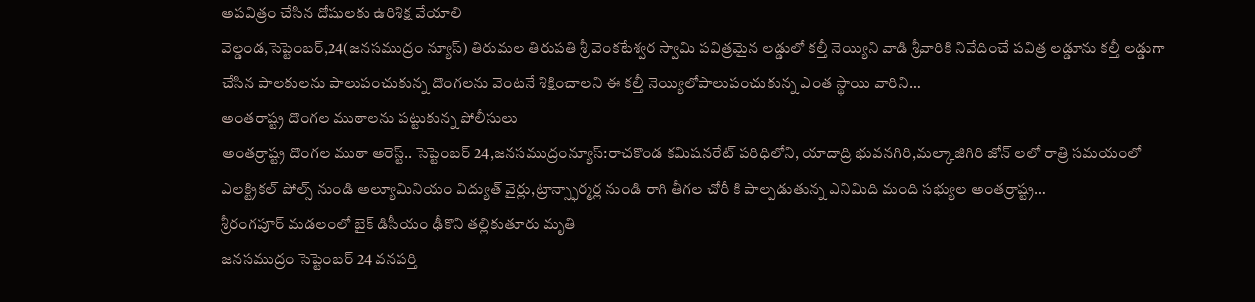అపవిత్రం చేసిన దోషులకు ఉరిశిక్ష వేయాలి
వెల్డండ,సెప్టెంబర్,24(జనసముద్రం న్యూస్) తిరుమల తిరుపతి శ్రీ వెంకటేశ్వర స్వామి పవిత్రమైన లడ్డులో కల్తీ నెయ్యిని వాడి శ్రీవారికి నివేదించే పవిత్ర లడ్డూను కల్తీ లడ్డుగా చేసిన పాలకులను పాలుపంచుకున్న దొంగలను వెంటనే శిక్షించాలని ఈ కల్తీ నెయ్యిలోపాలుపంచుకున్న ఎంత స్థాయి వారిని…
అంతరాష్ట్ర దొంగల ముఠాలను పట్టుకున్న పోలీసులు
అంతర్రాష్ట్ర దొంగల ముఠా అరెస్ట్.. సెప్టెంబర్ 24,జనసముద్రంన్యూస్:రాచకొండ కమిషనరేట్ పరిధిలోని, యాదాద్రి భువనగిరి,మల్కాజిగిరి జోన్ లలో రాత్రి సమయంలో ఎలక్ట్రికల్ పోల్స్ నుండి అల్యూమినియం విద్యుత్ వైర్లు,ట్రాన్స్ఫార్మర్ల నుండి రాగి తీగల చోరీ కి పాల్పడుతున్న ఎనిమిది మంది సభ్యుల అంతర్రాష్ట్ర…
శ్రీరంగపూర్ మడలంలో బైక్ డిసీయం ఢీకొని తల్లికుతూరు మృతి
జనసముద్రం సెప్టెంబర్ 24 వనపర్తి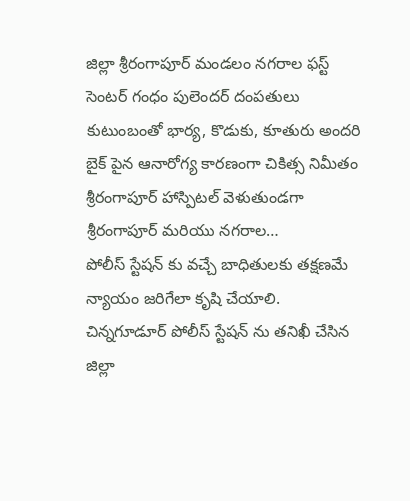జిల్లా శ్రీరంగాపూర్ మండలం నగరాల ఫస్ట్ సెంటర్ గంధం పులెందర్ దంపతులు కుటుంబంతో భార్య, కొడుకు, కూతురు అందరి బైక్ పైన ఆనారోగ్య కారణంగా చికిత్స నిమీతం శ్రీరంగాపూర్ హాస్పిటల్ వెళుతుండగా శ్రీరంగాపూర్ మరియు నగరాల…
పోలీస్ స్టేషన్ కు వచ్చే బాధితులకు తక్షణమే న్యాయం జరిగేలా కృషి చేయాలి.
చిన్నగూడూర్ పోలీస్ స్టేషన్ ను తనిఖీ చేసిన జిల్లా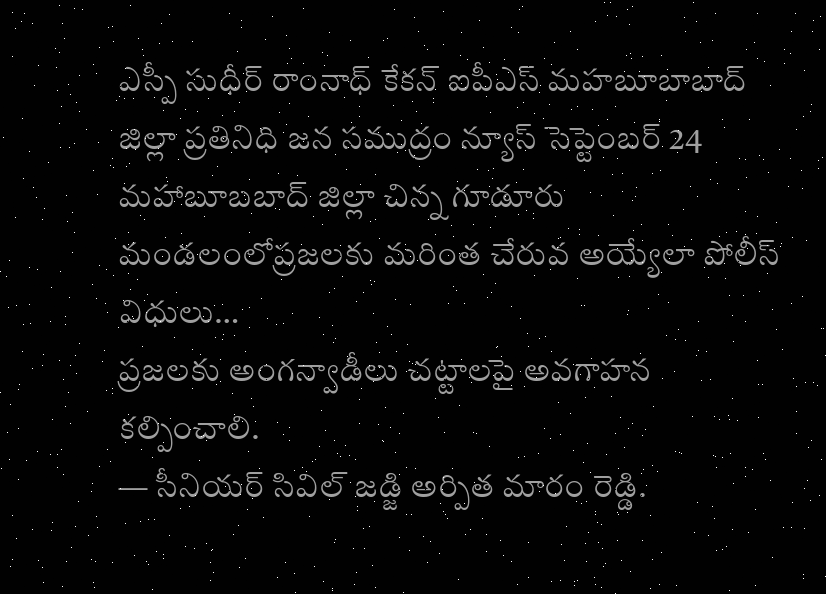ఎస్పీ సుధీర్ రాంనాధ్ కేకన్ ఐపీఎస్ మహబూబాబాద్ జిల్లా ప్రతినిధి జన సముద్రం న్యూస్ సెప్టెంబర్ 24 మహాబూబబాద్ జిల్లా చిన్న గూడూరు మండలంలోప్రజలకు మరింత చేరువ అయ్యేలా పోలీస్ విధులు…
ప్రజలకు అంగన్వాడీలు చట్టాలపై అవగాహన కల్పించాలి.
— సీనియర్ సివిల్ జడ్జి అర్పిత మారం రెడ్డి.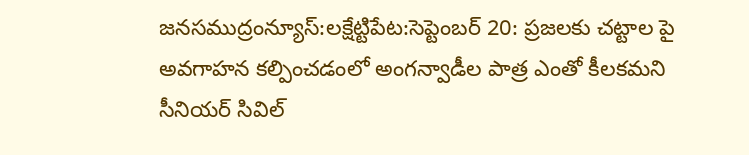జనసముద్రంన్యూస్:లక్షేట్టిపేట:సెప్టెంబర్ 20: ప్రజలకు చట్టాల పై అవగాహన కల్పించడంలో అంగన్వాడీల పాత్ర ఎంతో కీలకమని సీనియర్ సివిల్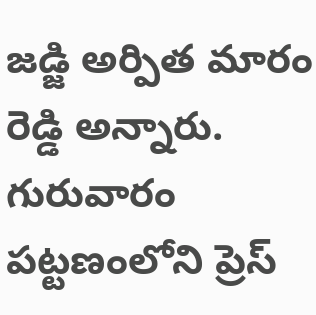జడ్జి అర్పిత మారం రెడ్డి అన్నారు. గురువారం పట్టణంలోని ప్రెస్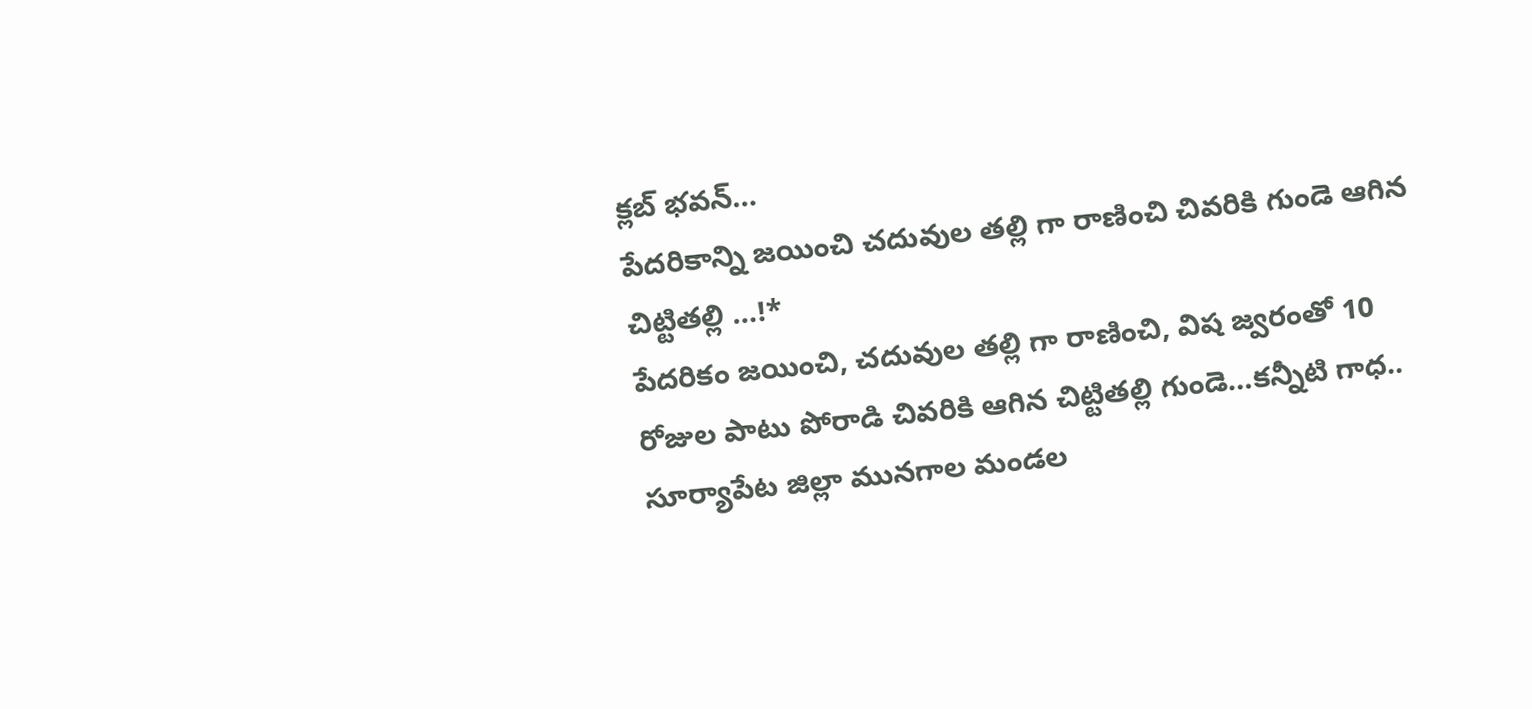క్లబ్ భవన్…
పేదరికాన్ని జయించి చదువుల తల్లి గా రాణించి చివరికి గుండె ఆగిన చిట్టితల్లి …!*
పేదరికం జయించి, చదువుల తల్లి గా రాణించి, విష జ్వరంతో 10 రోజుల పాటు పోరాడి చివరికి ఆగిన చిట్టితల్లి గుండె…కన్నీటి గాధ.. సూర్యాపేట జిల్లా మునగాల మండల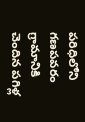పరిధిలోని గణపవరం గ్రామానికి చెందిన పగిళ్ల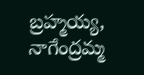బ్రహ్మయ్య, నాగేంద్రమ్మ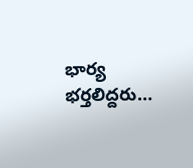భార్య భర్తలిద్దరు…